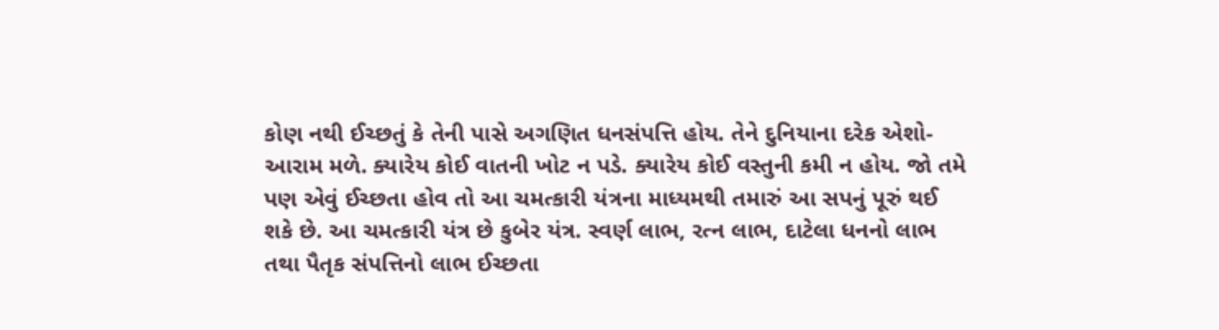કોણ નથી ઈચ્છતું કે તેની પાસે અગણિત ધનસંપત્તિ હોય. તેને દુનિયાના દરેક એશો-આરામ મળે. ક્યારેય કોઈ વાતની ખોટ ન પડે. ક્યારેય કોઈ વસ્તુની કમી ન હોય. જો તમે પણ એવું ઈચ્છતા હોવ તો આ ચમત્કારી યંત્રના માધ્યમથી તમારું આ સપનું પૂરું થઈ શકે છે. આ ચમત્કારી યંત્ર છે કુબેર યંત્ર. સ્વર્ણ લાભ, રત્ન લાભ, દાટેલા ધનનો લાભ તથા પૈતૃક સંપત્તિનો લાભ ઈચ્છતા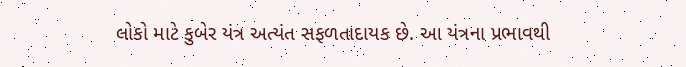લોકો માટે કુબેર યંત્ર અત્યંત સફળતાદાયક છે. આ યંત્રના પ્રભાવથી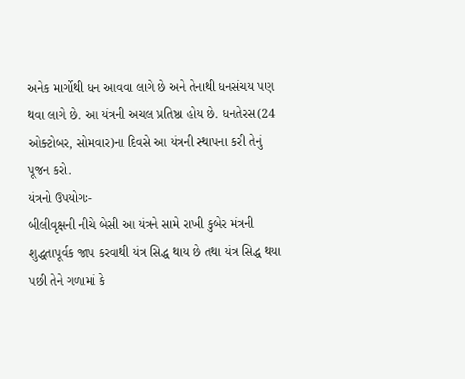અનેક માર્ગોથી ધન આવવા લાગે છે અને તેનાથી ધનસંચય પણ થવા લાગે છે. આ યંત્રની અચલ પ્રતિષ્ઠા હોય છે. ધનતેરસ(24 ઓક્ટોબર, સોમવાર)ના દિવસે આ યંત્રની સ્થાપના કરી તેનું પૂજન કરો.
યંત્રનો ઉપયોગઃ-
બીલીવૃક્ષની નીચે બેસી આ યંત્રને સામે રાખી કુબેર મંત્રની શુદ્ધતાપૂર્વક જાપ કરવાથી યંત્ર સિદ્ધ થાય છે તથા યંત્ર સિદ્ધ થયા પછી તેને ગળામાં કે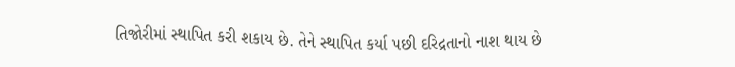તિજોરીમાં સ્થાપિત કરી શકાય છે. તેને સ્થાપિત કર્યા પછી દરિદ્રતાનો નાશ થાય છે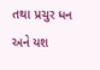તથા પ્રચુર ધન અને યશ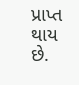પ્રાપ્ત થાય છે.